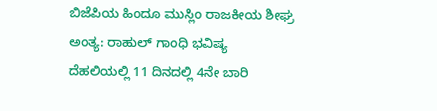ಬಿಜೆಪಿಯ ಹಿಂದೂ ಮುಸ್ಲಿಂ ರಾಜಕೀಯ ಶೀಘ್ರ ಅಂತ್ಯ: ರಾಹುಲ್ ಗಾಂಧಿ ಭವಿಷ್ಯ
ದೆಹಲಿಯಲ್ಲಿ 11 ದಿನದಲ್ಲಿ 4ನೇ ಬಾರಿ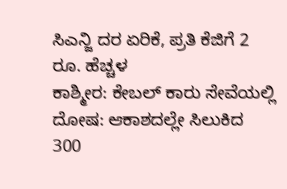ಸಿಎನ್ಜಿ ದರ ಏರಿಕೆ, ಪ್ರತಿ ಕೆಜಿಗೆ 2 ರೂ. ಹೆಚ್ಚಳ
ಕಾಶ್ಮೀರ: ಕೇಬಲ್ ಕಾರು ಸೇವೆಯಲ್ಲಿ ದೋಷ: ಆಕಾಶದಲ್ಲೇ ಸಿಲುಕಿದ 300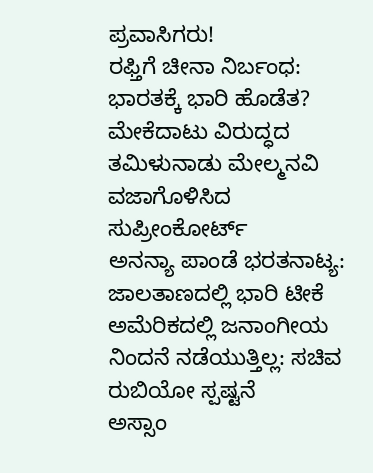ಪ್ರವಾಸಿಗರು!
ರಫ್ತಿಗೆ ಚೀನಾ ನಿರ್ಬಂಧ: ಭಾರತಕ್ಕೆ ಭಾರಿ ಹೊಡೆತ?
ಮೇಕೆದಾಟು ವಿರುದ್ಧದ ತಮಿಳುನಾಡು ಮೇಲ್ಮನವಿ ವಜಾಗೊಳಿಸಿದ ಸುಪ್ರೀಂಕೋರ್ಟ್
ಅನನ್ಯಾ ಪಾಂಡೆ ಭರತನಾಟ್ಯ: ಜಾಲತಾಣದಲ್ಲಿ ಭಾರಿ ಟೀಕೆ
ಅಮೆರಿಕದಲ್ಲಿ ಜನಾಂಗೀಯ ನಿಂದನೆ ನಡೆಯುತ್ತಿಲ್ಲ: ಸಚಿವ ರುಬಿಯೋ ಸ್ಪಷ್ಟನೆ
ಅಸ್ಸಾಂ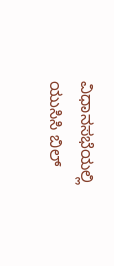ವಿಧಾನಸಭೆಯಲ್ಲಿ ಯುಸಿಸಿ ಬಿಲ್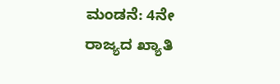ಮಂಡನೆ: 4ನೇ ರಾಜ್ಯದ ಖ್ಯಾತಿ